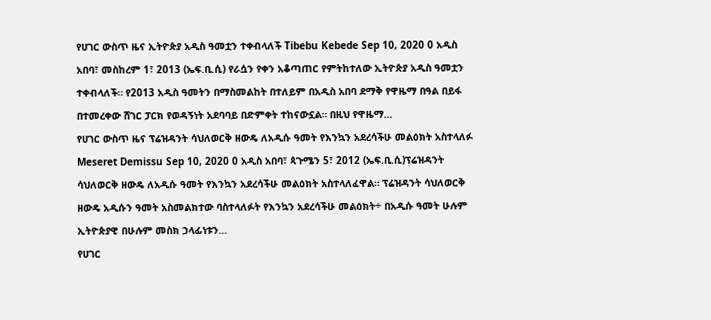የሀገር ውስጥ ዜና ኢትዮጵያ አዲስ ዓመቷን ተቀብላለች Tibebu Kebede Sep 10, 2020 0 አዲስ አበባ፣ መስከረም 1፣ 2013 (ኤፍ.ቢ.ሲ) የራሷን የቀን አቆጣጠር የምትከተለው ኢትዮጵያ አዲስ ዓመቷን ተቀብላለች። የ2013 አዲስ ዓመትን በማስመልከት በተለይም በአዲስ አበባ ደማቅ የዋዜማ በዓል በይፋ በተመረቀው ሸገር ፓርክ የወዳኝነት አደባባይ በድምቀት ተከናውኗል። በዚህ የዋዜማ…
የሀገር ውስጥ ዜና ፕሬዝዳንት ሳህለወርቅ ዘውዴ ለአዲሱ ዓመት የእንኳን አደረሳችሁ መልዕክት አስተላለፉ Meseret Demissu Sep 10, 2020 0 አዲስ አበባ፣ ጳጉሜን 5፣ 2012 (ኤፍ.ቢ.ሲ)ፕሬዝዳንት ሳህለወርቅ ዘውዴ ለአዲሱ ዓመት የእንኳን አደረሳችሁ መልዕክት አስተላለፈዋል። ፕሬዝዳንት ሳህለወርቅ ዘውዴ አዲሱን ዓመት አስመልክተው ባስተላለፉት የእንኳን አደረሳችሁ መልዕክት÷ በአዲሱ ዓመት ሁሉም ኢትዮጵያዊ በሁሉም መስክ ኃላፊነቱን…
የሀገር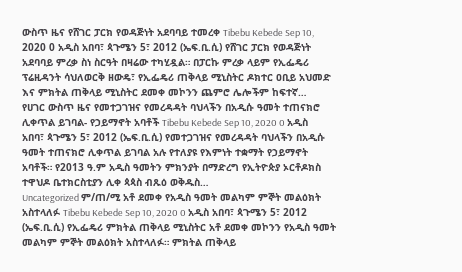ውስጥ ዜና የሸገር ፓርክ የወዳጅነት አደባባይ ተመረቀ Tibebu Kebede Sep 10, 2020 0 አዲስ አበባ፣ ጳጉሜን 5፣ 2012 (ኤፍ.ቢ.ሲ) የሸገር ፓርክ የወዳጅነት አደባባይ ምረቃ ስነ ስርዓት በዛሬው ተካሂዷል። በፓርኩ ምረቃ ላይም የኢፌዴሪ ፕሬዚዳንት ሳህለወርቅ ዘውዴ፣ የኢፌዴሪ ጠቅላይ ሚኒስትር ዶክተር ዐቢይ አህመድ እና ምክትል ጠቅላይ ሚኒስትር ደመቀ መኮንን ጨምሮ ሌሎችም ከፍተኛ…
የሀገር ውስጥ ዜና የመተጋገዝና የመረዳዳት ባህላችን በአዲሱ ዓመት ተጠናክሮ ሊቀጥል ይገባል- የኃይማኖት አባቶች Tibebu Kebede Sep 10, 2020 0 አዲስ አበባ፣ ጳጉሜን 5፣ 2012 (ኤፍ.ቢ.ሲ) የመተጋገዝና የመረዳዳት ባህላችን በአዲሱ ዓመት ተጠናክሮ ሊቀጥል ይገባል አሉ የተለያዩ የእምነት ተቋማት የኃይማኖት አባቶች። የ2013 ዓ.ም አዲስ ዓመትን ምክንያት በማድረግ የኢትዮጵያ ኦርቶዶክስ ተዋህዶ ቤተክርስቲያን ሊቀ ጳጳስ ብጹዕ ወቅዱስ…
Uncategorized ም/ጠ/ሚ አቶ ደመቀ የአዲስ ዓመት መልካም ምኞት መልዕክት አስተላለፉ Tibebu Kebede Sep 10, 2020 0 አዲስ አበባ፣ ጳጉሜን 5፣ 2012 (ኤፍ.ቢ.ሲ) የኢፌዴሪ ምክትል ጠቅላይ ሚኒስትር አቶ ደመቀ መኮንን የአዲስ ዓመት መልካም ምኞት መልዕክት አስተላለፉ። ምክትል ጠቅላይ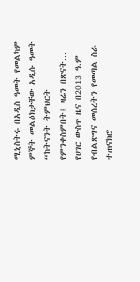ሚኒስትሩ በአዲስ ዓመት የመልካም ምኞት መልዕክታቸው አዲሱ ዓመት “ከትናንት ትምህርት የምንቀስምበት፤ ዛሬን በጽናት…
የሀገር ውስጥ ዜና በ2013 ዓ.ም የብልጽግና መሰረትን የመጣል ስራ ተጠናክሮ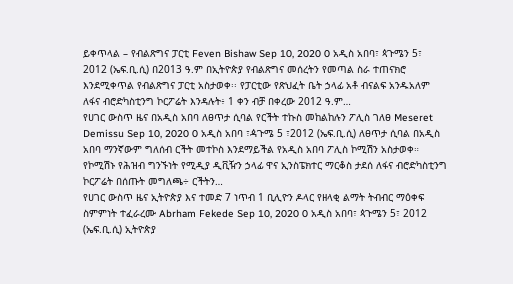ይቀጥላል – የብልጽግና ፓርቲ Feven Bishaw Sep 10, 2020 0 አዲስ አበባ፣ ጳጉሜን 5፣ 2012 (ኤፍ.ቢ.ሲ) በ2013 ዓ.ም በኢትዮጵያ የብልጽግና መሰረትን የመጣል ስራ ተጠናክሮ እንደሚቀጥል የብልጽግና ፓርቲ አስታወቀ፡፡ የፓርቲው የጽህፈት ቤት ኃላፊ አቶ ብናልፍ አንዱአለም ለፋና ብሮድካስቲንግ ኮርፖሬት እንዳሉት፥ 1 ቀን ብቻ በቀረው 2012 ዓ.ም…
የሀገር ውስጥ ዜና በአዲስ አበባ ለፀጥታ ሲባል የርችት ተኩስ መከልከሉን ፖሊስ ገለፀ Meseret Demissu Sep 10, 2020 0 አዲስ አበባ ፣ዻጉሜ 5 ፣2012 (ኤፍ.ቢ.ሲ) ለፀጥታ ሲባል በአዲስ አበባ ማንኛውም ግለሰብ ርችት መተኮስ እንደማይችል የአዲስ አበባ ፖሊስ ኮሚሽን አስታወቀ። የኮሚሽኑ የሕዝብ ግንኙነት የሚዲያ ዲቪዥን ኃላፊ ዋና ኢንስፔክተር ማርቆስ ታደሰ ለፋና ብሮድካስቲንግ ኮርፖሬት በሰጡት መግለጫ÷ ርችትን…
የሀገር ውስጥ ዜና ኢትዮጵያ እና ተመድ 7 ነጥብ 1 ቢሊዮን ዶላር የዘላቂ ልማት ትብብር ማዕቀፍ ስምምነት ተፈራረሙ Abrham Fekede Sep 10, 2020 0 አዲስ አበባ፣ ጳጉሜን 5፣ 2012 (ኤፍ.ቢ.ሲ) ኢትዮጵያ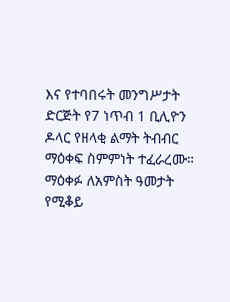እና የተባበሩት መንግሥታት ድርጅት የ7 ነጥብ 1 ቢሊዮን ዶላር የዘላቂ ልማት ትብብር ማዕቀፍ ስምምነት ተፈራረሙ። ማዕቀፉ ለአምስት ዓመታት የሚቆይ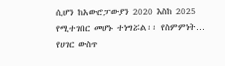ሲሆን ከአውሮፓውያን 2020 እስከ 2025 የሚተገበር መሆኑ ተነግሯል፡፡ የስምምነት…
የሀገር ውስጥ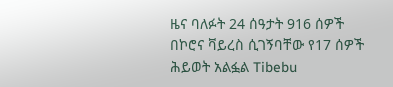ዜና ባለፉት 24 ሰዓታት 916 ሰዎች በኮሮና ቫይረስ ሲገኝባቸው የ17 ሰዎች ሕይወት አልፏል Tibebu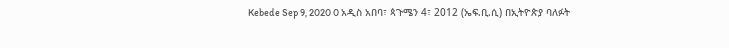Kebede Sep 9, 2020 0 አዲስ አበባ፣ ጳጉሜን 4፣ 2012 (ኤፍ.ቢ.ሲ) በኢትዮጵያ ባለፉት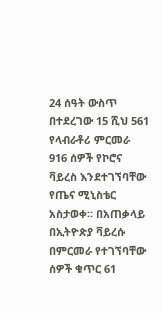24 ሰዓት ውስጥ በተደረገው 15 ሺህ 561 የላብራቶሪ ምርመራ 916 ሰዎች የኮሮና ቫይረስ እንደተገኘባቸው የጤና ሚኒስቴር አስታወቀ። በአጠቃላይ በኢትዮጵያ ቫይረሱ በምርመራ የተገኘባቸው ሰዎች ቁጥር 61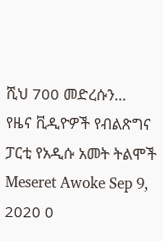ሺህ 700 መድረሱን…
የዜና ቪዲዮዎች የብልጽግና ፓርቲ የአዲሱ አመት ትልሞች Meseret Awoke Sep 9, 2020 0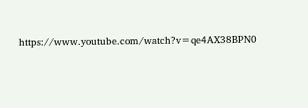https://www.youtube.com/watch?v=qe4AX38BPN0